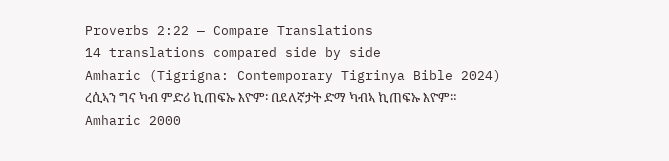Proverbs 2:22 — Compare Translations
14 translations compared side by side
Amharic (Tigrigna: Contemporary Tigrinya Bible 2024)
ረሲኣን ግና ካብ ምድሪ ኪጠፍኡ እዮም፡ በደለኛታት ድማ ካብኣ ኪጠፍኡ እዮም።
Amharic 2000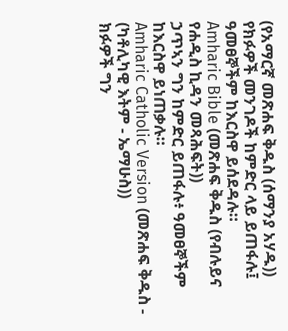(የአማርኛ መጽሐፍ ቅዱስ (ሰማንያ አሃዱ))
የክፉዎች መንገዶች ከምድር ላይ ይጠፋሉ፤ ዓመፀኞችም ከእርስዋ ይሰደዳሉ።
Amharic Bible (መጽሐፍ ቅዱስ (የብሉይና የሐዲስ ኪዳን መጻሕፍት))
ኃጥኣን ግን ከምድር ይጠፋሉ፥ ዓመፀኞችም ከእርስዋ ይነጠቃሉ።
Amharic Catholic Version (መጽሐፍ ቅዱስ - (ካቶሊካዊ እትም - ኤማሁስ))
ክፉዎች ግን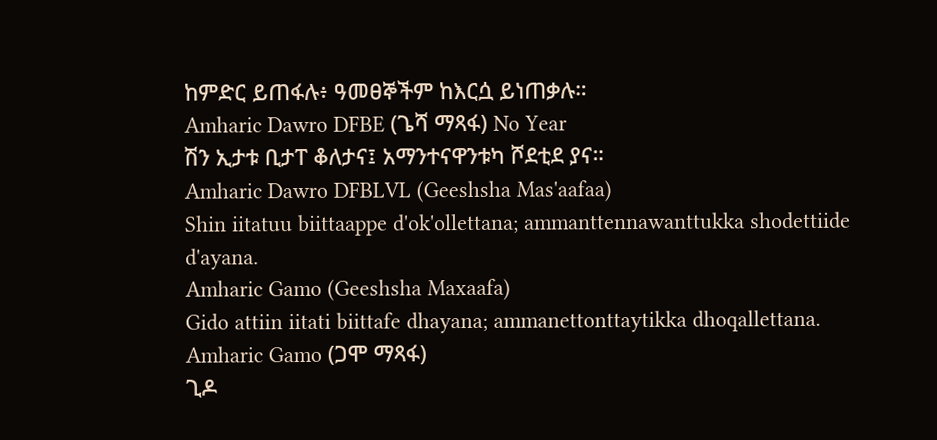ከምድር ይጠፋሉ፥ ዓመፀኞችም ከእርሷ ይነጠቃሉ።
Amharic Dawro DFBE (ጌሻ ማጻፋ) No Year
ሽን ኢታቱ ቢታፐ ቆለታና፤ አማንተናዋንቱካ ሾደቲደ ያና።
Amharic Dawro DFBLVL (Geeshsha Mas'aafaa)
Shin iitatuu biittaappe d'ok'ollettana; ammanttennawanttukka shodettiide d'ayana.
Amharic Gamo (Geeshsha Maxaafa)
Gido attiin iitati biittafe dhayana; ammanettonttaytikka dhoqallettana.
Amharic Gamo (ጋሞ ማጻፋ)
ጊዶ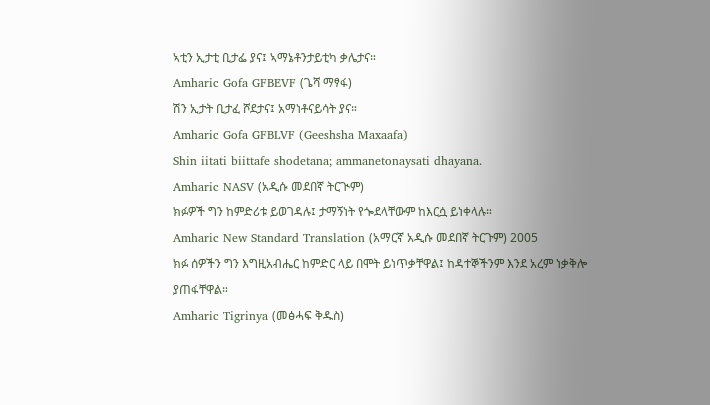ኣቲን ኢታቲ ቢታፌ ያና፤ ኣማኔቶንታይቲካ ቃሌታና።
Amharic Gofa GFBEVF (ጌሻ ማፃፋ)
ሽን ኢታት ቢታፈ ሾደታና፤ አማነቶናይሳት ያና።
Amharic Gofa GFBLVF (Geeshsha Maxaafa)
Shin iitati biittafe shodetana; ammanetonaysati dhayana.
Amharic NASV (አዲሱ መደበኛ ትርጒም)
ክፉዎች ግን ከምድሪቱ ይወገዳሉ፤ ታማኝነት የጐደላቸውም ከእርሷ ይነቀላሉ።
Amharic New Standard Translation (አማርኛ አዲሱ መደበኛ ትርጉም) 2005
ክፉ ሰዎችን ግን እግዚአብሔር ከምድር ላይ በሞት ይነጥቃቸዋል፤ ከዳተኞችንም እንደ አረም ነቃቅሎ ያጠፋቸዋል።
Amharic Tigrinya (መፅሓፍ ቅዱስ)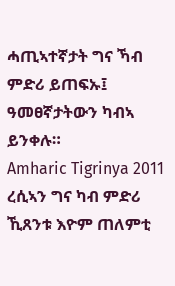ሓጢኣተኛታት ግና ኻብ ምድሪ ይጠፍኡ፤ ዓመፀኛታትውን ካብኣ ይንቀሉ።
Amharic Tigrinya 2011
ረሲኣን ግና ካብ ምድሪ ኺጸንቱ እዮም ጠለምቲ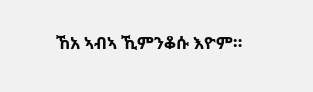ኸአ ኣብኣ ኺምንቆሱ እዮም።